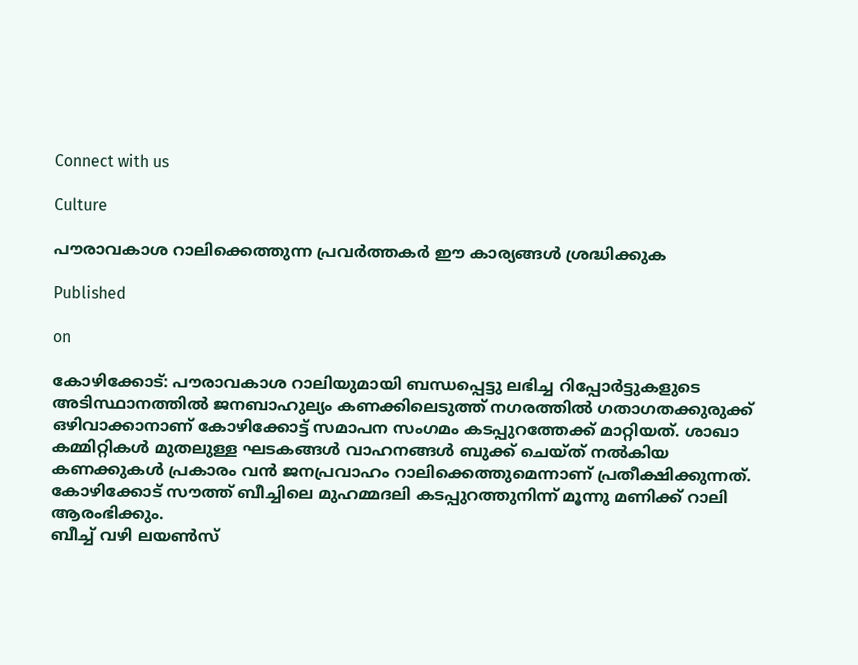Connect with us

Culture

പൗരാവകാശ റാലിക്കെത്തുന്ന പ്രവര്‍ത്തകര്‍ ഈ കാര്യങ്ങള്‍ ശ്രദ്ധിക്കുക

Published

on

കോഴിക്കോട്: പൗരാവകാശ റാലിയുമായി ബന്ധപ്പെട്ടു ലഭിച്ച റിപ്പോര്‍ട്ടുകളുടെ അടിസ്ഥാനത്തില്‍ ജനബാഹുല്യം കണക്കിലെടുത്ത് നഗരത്തില്‍ ഗതാഗതക്കുരുക്ക് ഒഴിവാക്കാനാണ് കോഴിക്കോട്ട് സമാപന സംഗമം കടപ്പുറത്തേക്ക് മാറ്റിയത്. ശാഖാ കമ്മിറ്റികള്‍ മുതലുള്ള ഘടകങ്ങള്‍ വാഹനങ്ങള്‍ ബുക്ക് ചെയ്ത് നല്‍കിയ കണക്കുകള്‍ പ്രകാരം വന്‍ ജനപ്രവാഹം റാലിക്കെത്തുമെന്നാണ് പ്രതീക്ഷിക്കുന്നത്. കോഴിക്കോട് സൗത്ത് ബീച്ചിലെ മുഹമ്മദലി കടപ്പുറത്തുനിന്ന് മൂന്നു മണിക്ക് റാലി ആരംഭിക്കും.
ബീച്ച് വഴി ലയണ്‍സ്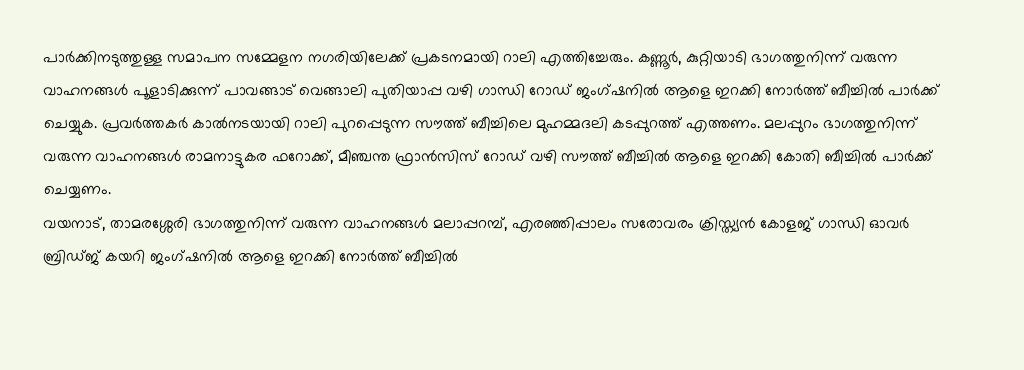പാര്‍ക്കിനടുത്തുള്ള സമാപന സമ്മേളന നഗരിയിലേക്ക് പ്രകടനമായി റാലി എത്തിച്ചേരും. കണ്ണൂര്‍, കുറ്റിയാടി ഭാഗത്തുനിന്ന് വരുന്ന വാഹനങ്ങള്‍ പൂളാടിക്കുന്ന് പാവങ്ങാട് വെങ്ങാലി പുതിയാപ്പ വഴി ഗാന്ധി റോഡ് ജംഗ്ഷനില്‍ ആളെ ഇറക്കി നോര്‍ത്ത് ബീച്ചില്‍ പാര്‍ക്ക് ചെയ്യുക. പ്രവര്‍ത്തകര്‍ കാല്‍നടയായി റാലി പുറപ്പെടുന്ന സൗത്ത് ബീച്ചിലെ മുഹമ്മദലി കടപ്പുറത്ത് എത്തണം. മലപ്പുറം ഭാഗത്തുനിന്ന് വരുന്ന വാഹനങ്ങള്‍ രാമനാട്ടുകര ഫറോക്ക്, മീഞ്ചന്ത ഫ്രാന്‍സിസ് റോഡ് വഴി സൗത്ത് ബീച്ചില്‍ ആളെ ഇറക്കി കോതി ബീച്ചില്‍ പാര്‍ക്ക് ചെയ്യണം.
വയനാട്, താമരശ്ശേരി ഭാഗത്തുനിന്ന് വരുന്ന വാഹനങ്ങള്‍ മലാപ്പറമ്പ്, എരഞ്ഞിപ്പാലം സരോവരം ക്രിസ്ത്യന്‍ കോളജ് ഗാന്ധി ഓവര്‍ ബ്രിഡ്ജ് കയറി ജംഗ്ഷനില്‍ ആളെ ഇറക്കി നോര്‍ത്ത് ബീച്ചില്‍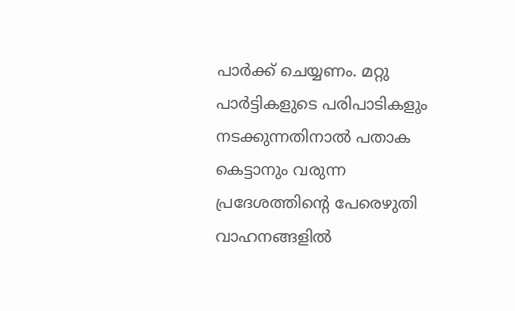പാര്‍ക്ക് ചെയ്യണം. മറ്റു പാര്‍ട്ടികളുടെ പരിപാടികളും നടക്കുന്നതിനാല്‍ പതാക കെട്ടാനും വരുന്ന പ്രദേശത്തിന്റെ പേരെഴുതി വാഹനങ്ങളില്‍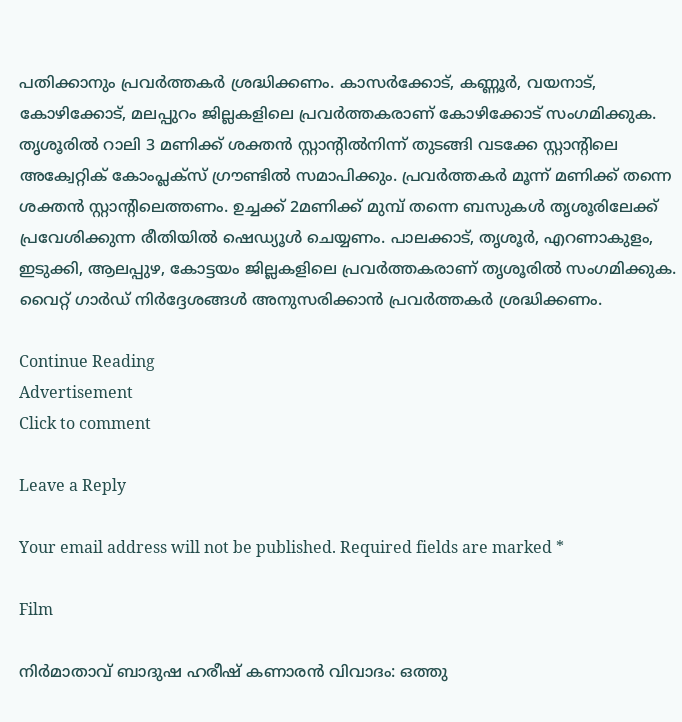പതിക്കാനും പ്രവര്‍ത്തകര്‍ ശ്രദ്ധിക്കണം. കാസര്‍ക്കോട്, കണ്ണൂര്‍, വയനാട്, കോഴിക്കോട്, മലപ്പുറം ജില്ലകളിലെ പ്രവര്‍ത്തകരാണ് കോഴിക്കോട് സംഗമിക്കുക.
തൃശൂരില്‍ റാലി 3 മണിക്ക് ശക്തന്‍ സ്റ്റാന്റില്‍നിന്ന് തുടങ്ങി വടക്കേ സ്റ്റാന്റിലെ അക്വേറ്റിക് കോംപ്ലക്‌സ് ഗ്രൗണ്ടില്‍ സമാപിക്കും. പ്രവര്‍ത്തകര്‍ മൂന്ന് മണിക്ക് തന്നെ ശക്തന്‍ സ്റ്റാന്റിലെത്തണം. ഉച്ചക്ക് 2മണിക്ക് മുമ്പ് തന്നെ ബസുകള്‍ തൃശൂരിലേക്ക് പ്രവേശിക്കുന്ന രീതിയില്‍ ഷെഡ്യൂള്‍ ചെയ്യണം. പാലക്കാട്, തൃശൂര്‍, എറണാകുളം, ഇടുക്കി, ആലപ്പുഴ, കോട്ടയം ജില്ലകളിലെ പ്രവര്‍ത്തകരാണ് തൃശൂരില്‍ സംഗമിക്കുക. വൈറ്റ് ഗാര്‍ഡ് നിര്‍ദ്ദേശങ്ങള്‍ അനുസരിക്കാന്‍ പ്രവര്‍ത്തകര്‍ ശ്രദ്ധിക്കണം.

Continue Reading
Advertisement
Click to comment

Leave a Reply

Your email address will not be published. Required fields are marked *

Film

നിര്‍മാതാവ് ബാദുഷ ഹരീഷ് കണാരന്‍ വിവാദം: ഒത്തു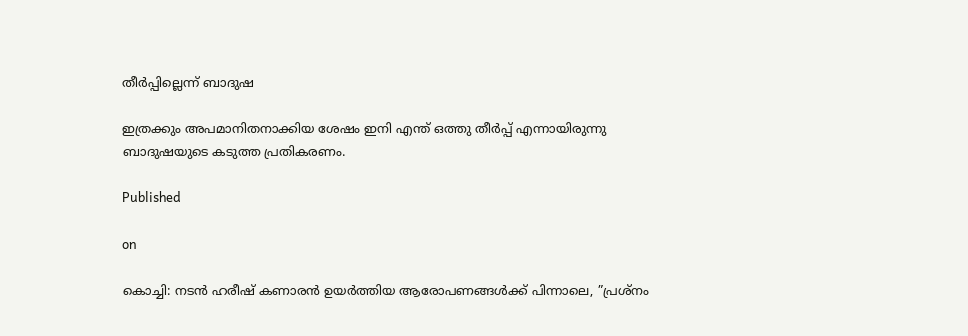തീര്‍പ്പില്ലെന്ന് ബാദുഷ

ഇത്രക്കും അപമാനിതനാക്കിയ ശേഷം ഇനി എന്ത് ഒത്തു തീര്‍പ്പ് എന്നായിരുന്നു ബാദുഷയുടെ കടുത്ത പ്രതികരണം.

Published

on

കൊച്ചി: നടന്‍ ഹരീഷ് കണാരന്‍ ഉയര്‍ത്തിയ ആരോപണങ്ങള്‍ക്ക് പിന്നാലെ, ”പ്രശ്‌നം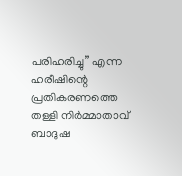പരിഹരിച്ചു” എന്ന ഹരീഷിന്റെ പ്രതികരണത്തെ തള്ളി നിര്‍മ്മാതാവ് ബാദുഷ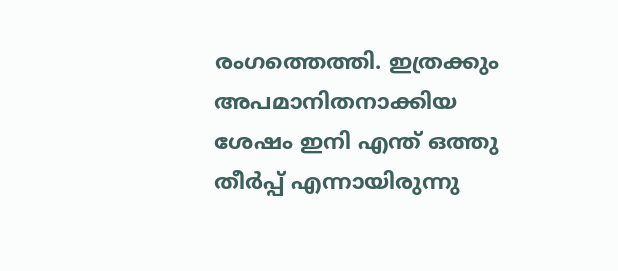രംഗത്തെത്തി. ഇത്രക്കും അപമാനിതനാക്കിയ ശേഷം ഇനി എന്ത് ഒത്തു തീര്‍പ്പ് എന്നായിരുന്നു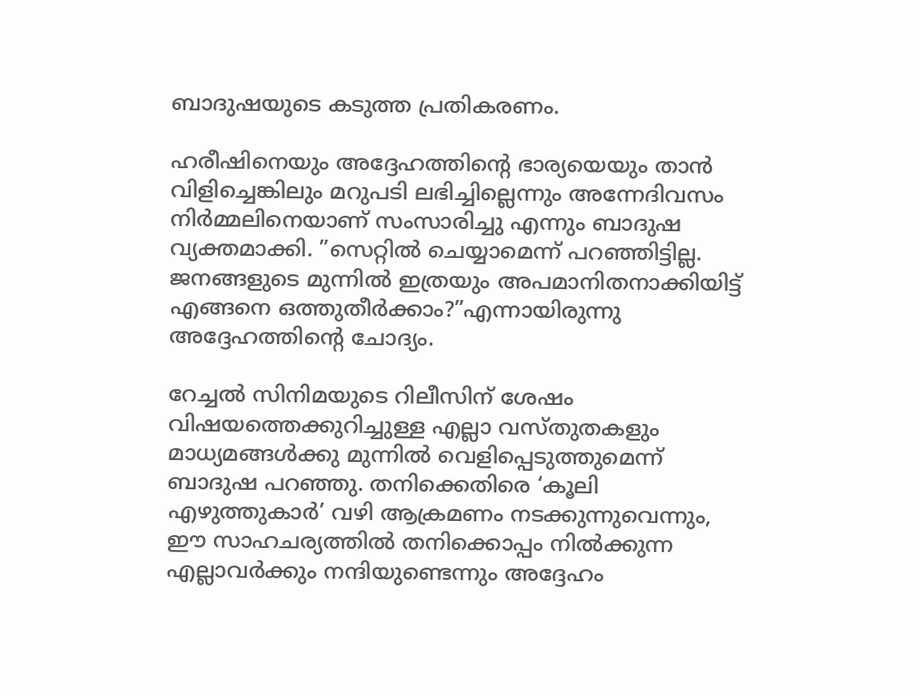ബാദുഷയുടെ കടുത്ത പ്രതികരണം.

ഹരീഷിനെയും അദ്ദേഹത്തിന്റെ ഭാര്യയെയും താന്‍ വിളിച്ചെങ്കിലും മറുപടി ലഭിച്ചില്ലെന്നും അന്നേദിവസം നിര്‍മ്മലിനെയാണ് സംസാരിച്ചു എന്നും ബാദുഷ വ്യക്തമാക്കി. ”സെറ്റില്‍ ചെയ്യാമെന്ന് പറഞ്ഞിട്ടില്ല. ജനങ്ങളുടെ മുന്നില്‍ ഇത്രയും അപമാനിതനാക്കിയിട്ട് എങ്ങനെ ഒത്തുതീര്‍ക്കാം?”എന്നായിരുന്നു അദ്ദേഹത്തിന്റെ ചോദ്യം.

റേച്ചല്‍ സിനിമയുടെ റിലീസിന് ശേഷം വിഷയത്തെക്കുറിച്ചുള്ള എല്ലാ വസ്തുതകളും മാധ്യമങ്ങള്‍ക്കു മുന്നില്‍ വെളിപ്പെടുത്തുമെന്ന് ബാദുഷ പറഞ്ഞു. തനിക്കെതിരെ ‘കൂലി എഴുത്തുകാര്‍’ വഴി ആക്രമണം നടക്കുന്നുവെന്നും, ഈ സാഹചര്യത്തില്‍ തനിക്കൊപ്പം നില്‍ക്കുന്ന എല്ലാവര്‍ക്കും നന്ദിയുണ്ടെന്നും അദ്ദേഹം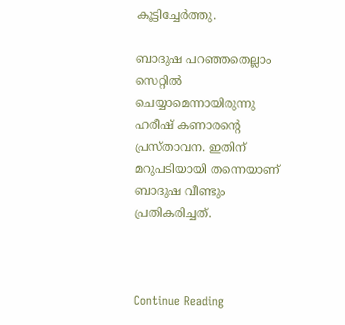കൂട്ടിച്ചേര്‍ത്തു.

ബാദുഷ പറഞ്ഞതെല്ലാം സെറ്റില്‍ ചെയ്യാമെന്നായിരുന്നു ഹരീഷ് കണാരന്റെ പ്രസ്താവന. ഇതിന് മറുപടിയായി തന്നെയാണ് ബാദുഷ വീണ്ടും പ്രതികരിച്ചത്.



Continue Reading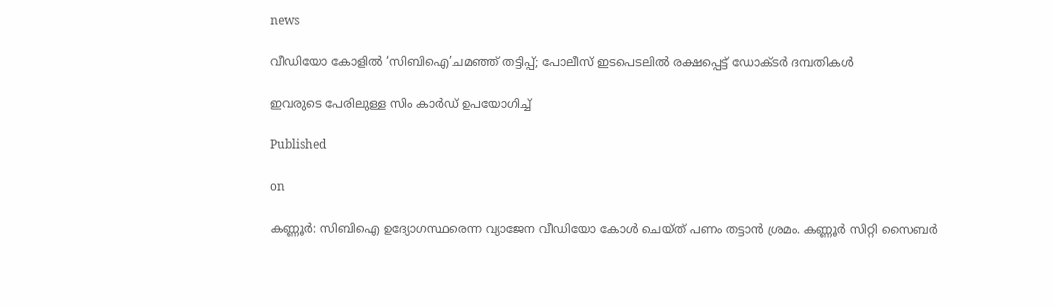news

വീഡിയോ കോളില്‍ ‘സിബിഐ’ചമഞ്ഞ് തട്ടിപ്പ്; പോലീസ് ഇടപെടലില്‍ രക്ഷപ്പെട്ട് ഡോക്ടര്‍ ദമ്പതികള്‍

ഇവരുടെ പേരിലുള്ള സിം കാര്‍ഡ് ഉപയോഗിച്ച്

Published

on

കണ്ണൂര്‍: സിബിഐ ഉദ്യോഗസ്ഥരെന്ന വ്യാജേന വീഡിയോ കോള്‍ ചെയ്ത് പണം തട്ടാന്‍ ശ്രമം. കണ്ണൂര്‍ സിറ്റി സൈബര്‍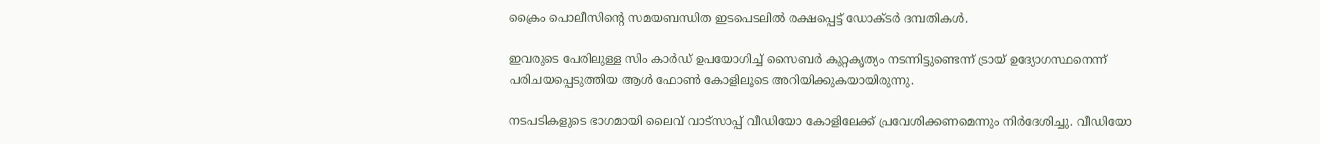ക്രൈം പൊലീസിന്റെ സമയബന്ധിത ഇടപെടലില്‍ രക്ഷപ്പെട്ട് ഡോക്ടര്‍ ദമ്പതികള്‍.

ഇവരുടെ പേരിലുള്ള സിം കാര്‍ഡ് ഉപയോഗിച്ച് സൈബര്‍ കുറ്റകൃത്യം നടന്നിട്ടുണ്ടെന്ന് ട്രായ് ഉദ്യോഗസ്ഥനെന്ന് പരിചയപ്പെടുത്തിയ ആള്‍ ഫോണ്‍ കോളിലൂടെ അറിയിക്കുകയായിരുന്നു.

നടപടികളുടെ ഭാഗമായി ലൈവ് വാട്‌സാപ്പ് വീഡിയോ കോളിലേക്ക് പ്രവേശിക്കണമെന്നും നിര്‍ദേശിച്ചു. വീഡിയോ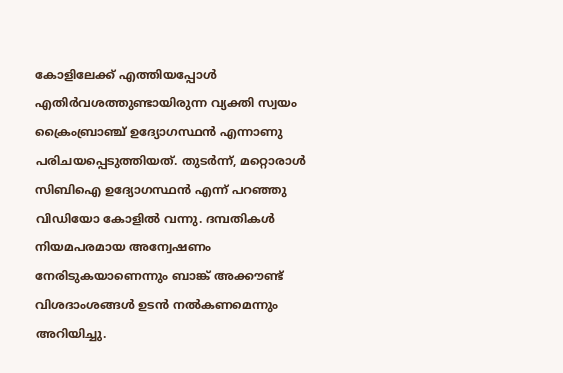കോളിലേക്ക് എത്തിയപ്പോള്‍ എതിര്‍വശത്തുണ്ടായിരുന്ന വ്യക്തി സ്വയം ക്രൈംബ്രാഞ്ച് ഉദ്യോഗസ്ഥന്‍ എന്നാണു പരിചയപ്പെടുത്തിയത്. തുടര്‍ന്ന്, മറ്റൊരാള്‍ സിബിഐ ഉദ്യോഗസ്ഥന്‍ എന്ന് പറഞ്ഞു വിഡിയോ കോളില്‍ വന്നു. ദമ്പതികള്‍ നിയമപരമായ അന്വേഷണം നേരിടുകയാണെന്നും ബാങ്ക് അക്കൗണ്ട് വിശദാംശങ്ങള്‍ ഉടന്‍ നല്‍കണമെന്നും അറിയിച്ചു.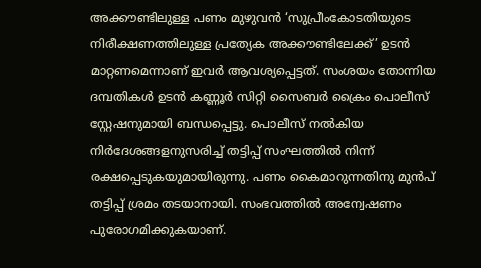അക്കൗണ്ടിലുള്ള പണം മുഴുവന്‍ ‘സുപ്രീംകോടതിയുടെ നിരീക്ഷണത്തിലുള്ള പ്രത്യേക അക്കൗണ്ടിലേക്ക്’ ഉടന്‍ മാറ്റണമെന്നാണ് ഇവര്‍ ആവശ്യപ്പെട്ടത്. സംശയം തോന്നിയ ദമ്പതികള്‍ ഉടന്‍ കണ്ണൂര്‍ സിറ്റി സൈബര്‍ ക്രൈം പൊലീസ് സ്റ്റേഷനുമായി ബന്ധപ്പെട്ടു. പൊലീസ് നല്‍കിയ നിര്‍ദേശങ്ങളനുസരിച്ച് തട്ടിപ്പ് സംഘത്തില്‍ നിന്ന് രക്ഷപ്പെടുകയുമായിരുന്നു. പണം കൈമാറുന്നതിനു മുന്‍പ് തട്ടിപ്പ് ശ്രമം തടയാനായി. സംഭവത്തില്‍ അന്വേഷണം പുരോഗമിക്കുകയാണ്.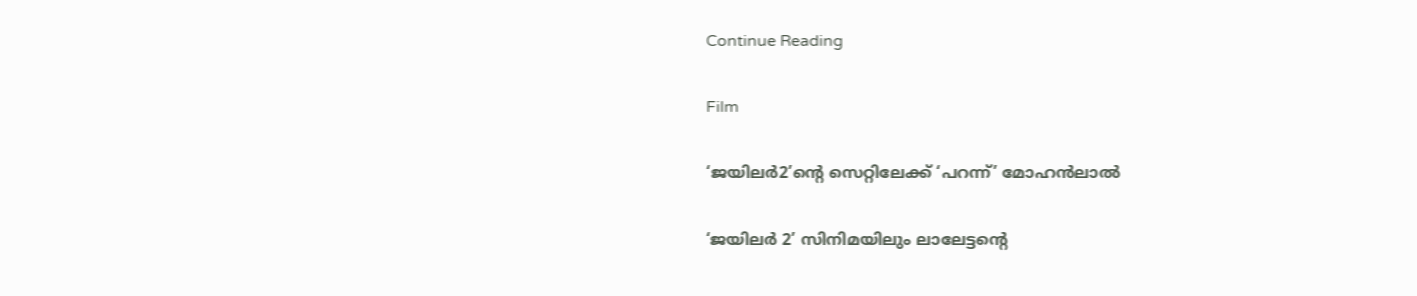Continue Reading

Film

‘ജയിലര്‍2’ന്റെ സെറ്റിലേക്ക് ‘പറന്ന്’ മോഹന്‍ലാല്‍

‘ജയിലര്‍ 2’ സിനിമയിലും ലാലേട്ടന്റെ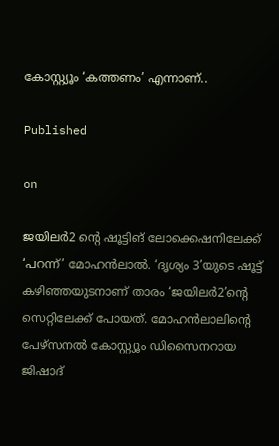കോസ്റ്റ്യൂം ‘കത്തണം’ എന്നാണ്..

Published

on

ജയിലര്‍2 ന്റെ ഷൂട്ടിങ് ലോക്കെഷനിലേക്ക് ‘പറന്ന്’ മോഹന്‍ലാല്‍. ‘ദൃശ്യം 3’യുടെ ഷൂട്ട് കഴിഞ്ഞയുടനാണ് താരം ‘ജയിലര്‍2’ന്റെ സെറ്റിലേക്ക് പോയത്. മോഹന്‍ലാലിന്റെ പേഴ്‌സനല്‍ കോസ്റ്റ്യൂം ഡിസൈനറായ ജിഷാദ്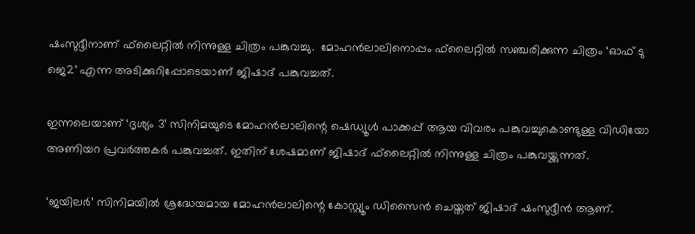ഷംസുദ്ദീനാണ് ഫ്‌ലൈറ്റില്‍ നിന്നുള്ള ചിത്രം പങ്കുവച്ചു.  മോഹന്‍ലാലിനൊപ്പം ഫ്‌ലൈറ്റില്‍ സഞ്ചരിക്കുന്ന ചിത്രം ‘ഓഫ് ടു ജെ2’ എന്ന അടിക്കുറിപ്പോടെയാണ് ജിഷാദ് പങ്കുവച്ചത്.

ഇന്നലെയാണ് ‘ദൃശ്യം 3’ സിനിമയുടെ മോഹന്‍ലാലിന്റെ ഷെഡ്യൂള്‍ പാക്കപ്പ് ആയ വിവരം പങ്കുവച്ചുകൊണ്ടുള്ള വിഡിയോ അണിയറ പ്രവര്‍ത്തകര്‍ പങ്കുവച്ചത്. ഇതിന് ശേഷമാണ് ജിഷാദ് ഫ്‌ലൈറ്റില്‍ നിന്നുള്ള ചിത്രം പങ്കുവയ്ക്കുന്നത്.

‘ജയിലര്‍’ സിനിമയില്‍ ശ്രദ്ധേയമായ മോഹന്‍ലാലിന്റെ കോസ്റ്റ്യൂം ഡിസൈന്‍ ചെയ്തത് ജിഷാദ് ഷംസുദ്ദീന്‍ ആണ്.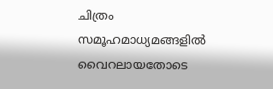ചിത്രം സമൂഹമാധ്യമങ്ങളില്‍ വൈറലായതോടെ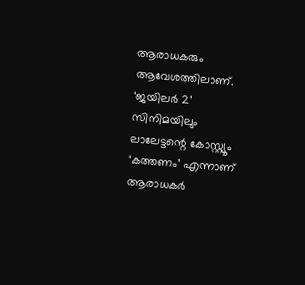ആരാധകരും ആവേശത്തിലാണ്. ‘ജയിലര്‍ 2’ സിനിമയിലും ലാലേട്ടന്റെ കോസ്റ്റ്യൂം ‘കത്തണം’ എന്നാണ് ആരാധകര്‍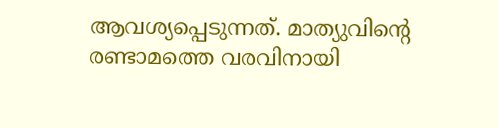ആവശ്യപ്പെടുന്നത്. മാത്യുവിന്റെ രണ്ടാമത്തെ വരവിനായി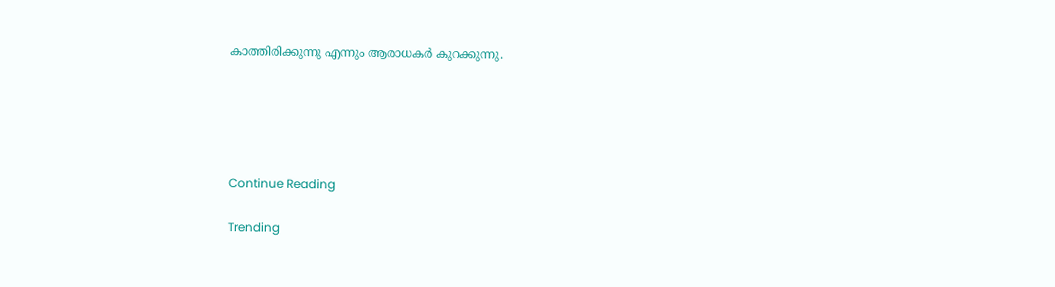കാത്തിരിക്കുന്നു എന്നും ആരാധകര്‍ കുറക്കുന്നു.





Continue Reading

Trending